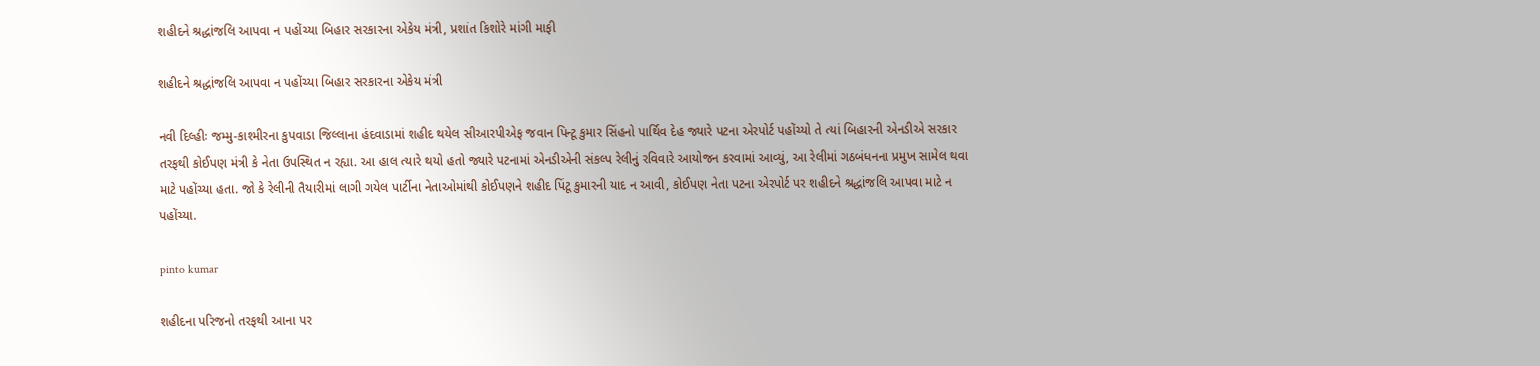શહીદને શ્રદ્ધાંજલિ આપવા ન પહોંચ્યા બિહાર સરકારના એકેય મંત્રી, પ્રશાંત કિશોરે માંગી માફી

શહીદને શ્રદ્ધાંજલિ આપવા ન પહોંચ્યા બિહાર સરકારના એકેય મંત્રી

નવી દિલ્હીઃ જમ્મુ-કાશ્મીરના કુપવાડા જિલ્લાના હંદવાડામાં શહીદ થયેલ સીઆરપીએફ જવાન પિન્ટૂ કુમાર સિંહનો પાર્થિવ દેહ જ્યારે પટના એરપોર્ટ પહોંચ્યો તે ત્યાં બિહારની એનડીએ સરકાર તરફથી કોઈપણ મંત્રી કે નેતા ઉપસ્થિત ન રહ્યા. આ હાલ ત્યારે થયો હતો જ્યારે પટનામાં એનડીએની સંકલ્પ રેલીનું રવિવારે આયોજન કરવામાં આવ્યું, આ રેલીમાં ગઠબંધનના પ્રમુખ સામેલ થવા માટે પહોંચ્યા હતા. જો કે રેલીની તૈયારીમાં લાગી ગયેલ પાર્ટીના નેતાઓમાંથી કોઈપણને શહીદ પિંટૂ કુમારની યાદ ન આવી, કોઈપણ નેતા પટના એરપોર્ટ પર શહીદને શ્રદ્ધાંજલિ આપવા માટે ન પહોંચ્યા.

pinto kumar

શહીદના પરિજનો તરફથી આના પર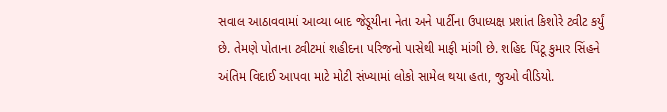સવાલ આઠાવવામાં આવ્યા બાદ જેડૂયીના નેતા અને પાર્ટીના ઉપાધ્યક્ષ પ્રશાંત કિશોરે ટ્વીટ કર્યું છે. તેમણે પોતાના ટ્વીટમાં શહીદના પરિજનો પાસેથી માફી માંગી છે. શહિદ પિંટૂ કુમાર સિંહને અંતિમ વિદાઈ આપવા માટે મોટી સંખ્યામાં લોકો સામેલ થયા હતા, જુઓ વીડિયો.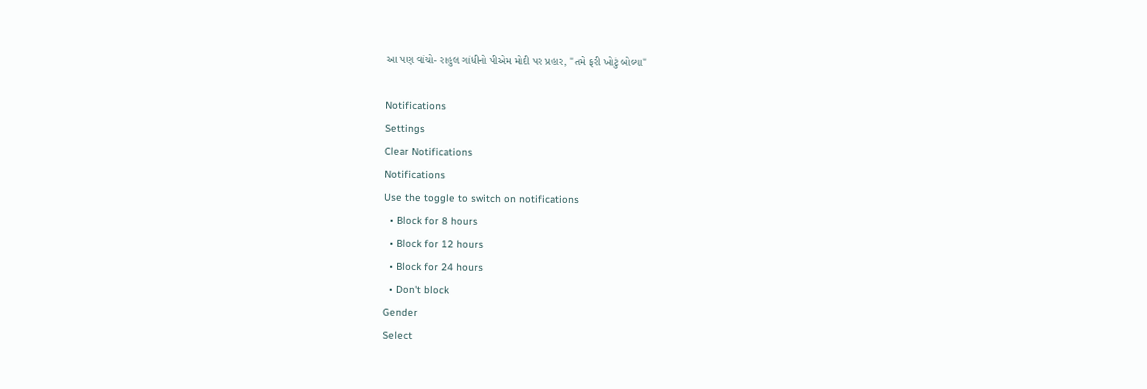આ પણ વાંચો- રાહુલ ગાંધીનો પીએમ મોદી પર પ્રહાર, "તમે ફરી ખોટું બોલ્યા"

Notifications
Settings
Clear Notifications
Notifications
Use the toggle to switch on notifications
  • Block for 8 hours
  • Block for 12 hours
  • Block for 24 hours
  • Don't block
Gender
Select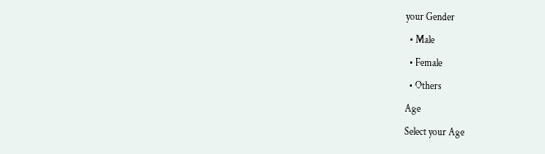your Gender
  • Male
  • Female
  • Others
Age
Select your Age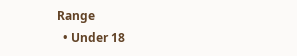Range
  • Under 18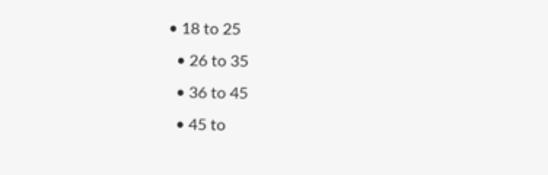• 18 to 25
  • 26 to 35
  • 36 to 45
  • 45 to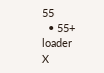55
  • 55+
loader
X